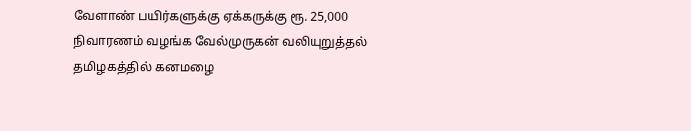வேளாண் பயிர்களுக்கு ஏக்கருக்கு ரூ. 25,000 நிவாரணம் வழங்க வேல்முருகன் வலியுறுத்தல்
தமிழகத்தில் கனமழை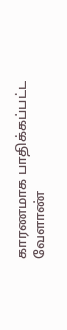காரணமாக பாதிக்கப்பட்ட வேளாண்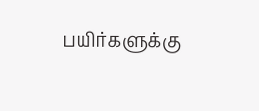பயிர்களுக்கு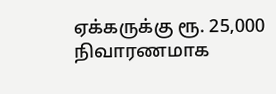ஏக்கருக்கு ரூ. 25,000 நிவாரணமாக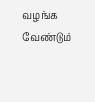வழங்க வேண்டும்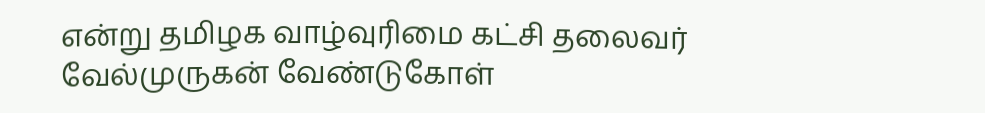என்று தமிழக வாழ்வுரிமை கட்சி தலைவர் வேல்முருகன் வேண்டுகோள்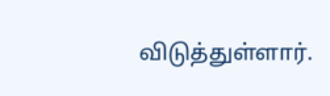விடுத்துள்ளார்.